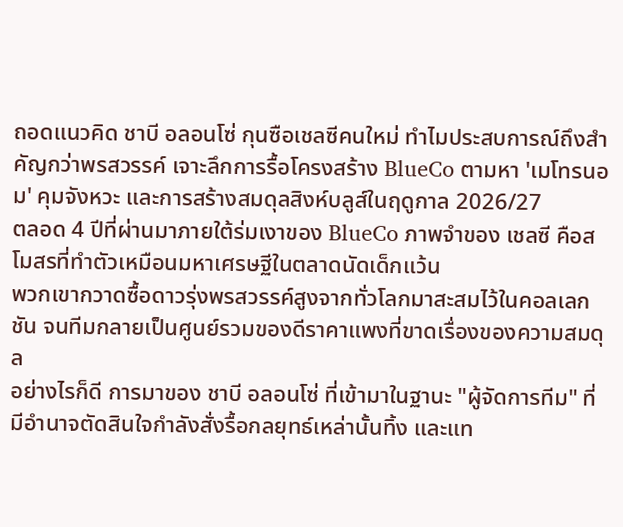ถอดแนวคิด ชาบี อลอนโซ่ กุนซือเชลซีคนใหม่ ทำไมประสบการณ์ถึงสำคัญกว่าพรสวรรค์ เจาะลึกการรื้อโครงสร้าง BlueCo ตามหา 'เมโทรนอม' คุมจังหวะ และการสร้างสมดุลสิงห์บลูส์ในฤดูกาล 2026/27
ตลอด 4 ปีที่ผ่านมาภายใต้ร่มเงาของ BlueCo ภาพจำของ เชลซี คือสโมสรที่ทำตัวเหมือนมหาเศรษฐีในตลาดนัดเด็กแว้น
พวกเขากวาดซื้อดาวรุ่งพรสวรรค์สูงจากทั่วโลกมาสะสมไว้ในคอลเลกชัน จนทีมกลายเป็นศูนย์รวมของดีราคาแพงที่ขาดเรื่องของความสมดุล
อย่างไรก็ดี การมาของ ชาบี อลอนโซ่ ที่เข้ามาในฐานะ "ผู้จัดการทีม" ที่มีอำนาจตัดสินใจกำลังสั่งรื้อกลยุทธ์เหล่านั้นทิ้ง และแท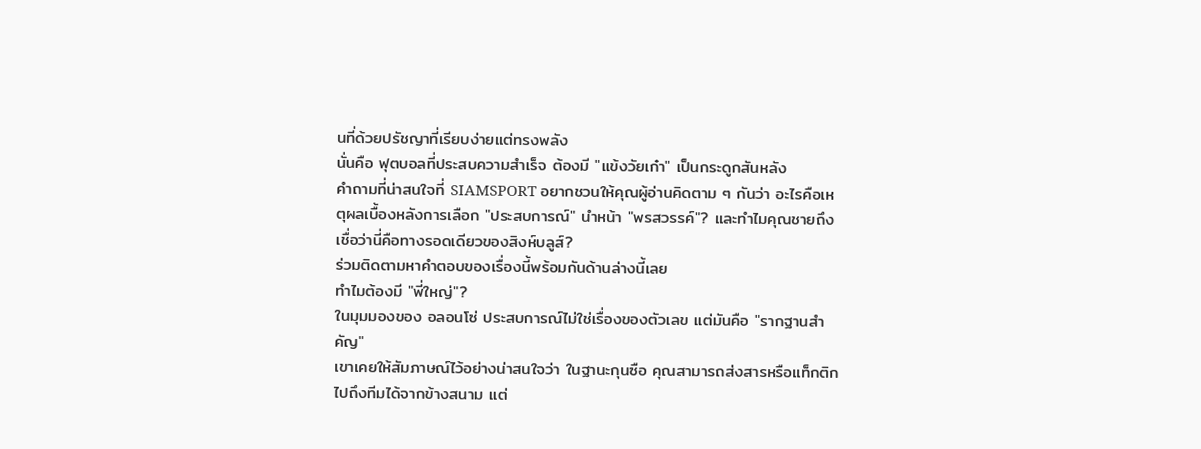นที่ด้วยปรัชญาที่เรียบง่ายแต่ทรงพลัง
นั่นคือ ฟุตบอลที่ประสบความสำเร็จ ต้องมี "แข้งวัยเก๋า" เป็นกระดูกสันหลัง
คำถามที่น่าสนใจที่ SIAMSPORT อยากชวนให้คุณผู้อ่านคิดตาม ๆ กันว่า อะไรคือเหตุผลเบื้องหลังการเลือก "ประสบการณ์" นำหน้า "พรสวรรค์"? และทำไมคุณชายถึงเชื่อว่านี่คือทางรอดเดียวของสิงห์บลูส์?
ร่วมติดตามหาคำตอบของเรื่องนี้พร้อมกันด้านล่างนี้เลย
ทำไมต้องมี "พี่ใหญ่"?
ในมุมมองของ อลอนโซ่ ประสบการณ์ไม่ใช่เรื่องของตัวเลข แต่มันคือ "รากฐานสำคัญ"
เขาเคยให้สัมภาษณ์ไว้อย่างน่าสนใจว่า ในฐานะกุนซือ คุณสามารถส่งสารหรือแท็กติกไปถึงทีมได้จากข้างสนาม แต่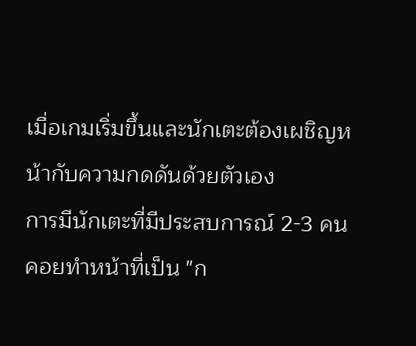เมื่อเกมเริ่มขึ้นและนักเตะต้องเผชิญหน้ากับความกดดันด้วยตัวเอง
การมีนักเตะที่มีประสบการณ์ 2-3 คนคอยทำหน้าที่เป็น "ก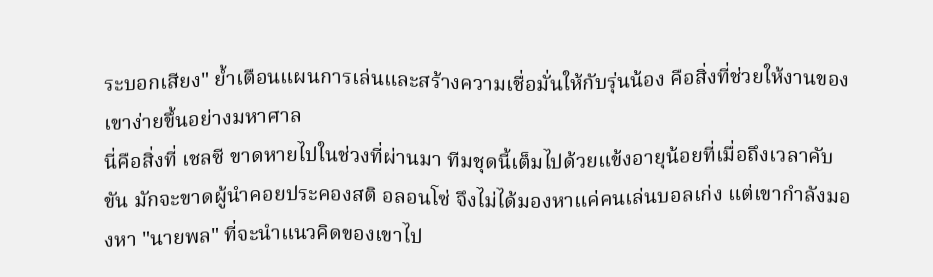ระบอกเสียง" ย้ำเตือนแผนการเล่นและสร้างความเชื่อมั่นให้กับรุ่นน้อง คือสิ่งที่ช่วยให้งานของเขาง่ายขึ้นอย่างมหาศาล
นี่คือสิ่งที่ เชลซี ขาดหายไปในช่วงที่ผ่านมา ทีมชุดนี้เต็มไปด้วยแข้งอายุน้อยที่เมื่อถึงเวลาคับขัน มักจะขาดผู้นำคอยประคองสติ อลอนโซ่ จึงไม่ได้มองหาแค่คนเล่นบอลเก่ง แต่เขากำลังมองหา "นายพล" ที่จะนำแนวคิดของเขาไป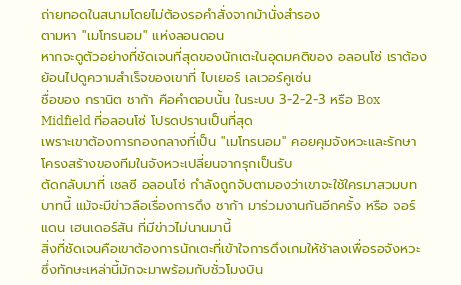ถ่ายทอดในสนามโดยไม่ต้องรอคำสั่งจากม้านั่งสำรอง
ตามหา "เมโทรนอม" แห่งลอนดอน
หากจะดูตัวอย่างที่ชัดเจนที่สุดของนักเตะในอุดมคติของ อลอนโซ่ เราต้องย้อนไปดูความสำเร็จของเขาที่ ไบเยอร์ เลเวอร์คูเซ่น
ชื่อของ กรานิต ชาก้า คือคำตอบนั้น ในระบบ 3-2-2-3 หรือ Box Midfield ที่อลอนโซ่ โปรดปรานเป็นที่สุด
เพราะเขาต้องการกองกลางที่เป็น "เมโทรนอม" คอยคุมจังหวะและรักษาโครงสร้างของทีมในจังหวะเปลี่ยนจากรุกเป็นรับ
ตัดกลับมาที่ เชลซี อลอนโซ่ กำลังถูกจับตามองว่าเขาจะใช้ใครมาสวมบทบาทนี้ แม้จะมีข่าวลือเรื่องการดึง ชาก้า มาร่วมงานกันอีกครั้ง หรือ จอร์แดน เฮนเดอร์สัน ที่มีข่าวไม่นานมานี้
สิ่งที่ชัดเจนคือเขาต้องการนักเตะที่เข้าใจการดึงเกมให้ช้าลงเพื่อรอจังหวะ ซึ่งทักษะเหล่านี้มักจะมาพร้อมกับชั่วโมงบิน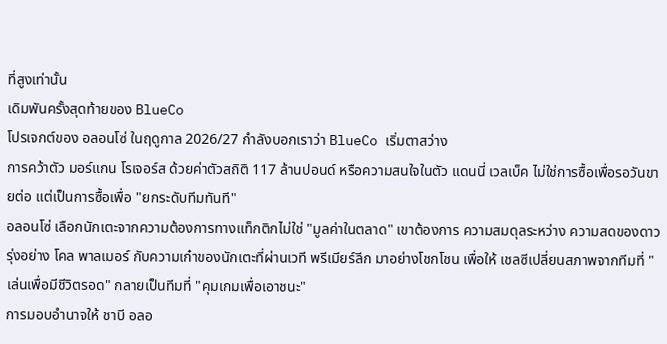ที่สูงเท่านั้น
เดิมพันครั้งสุดท้ายของ BlueCo
โปรเจกต์ของ อลอนโซ่ ในฤดูกาล 2026/27 กำลังบอกเราว่า BlueCo เริ่มตาสว่าง
การคว้าตัว มอร์แกน โรเจอร์ส ด้วยค่าตัวสถิติ 117 ล้านปอนด์ หรือความสนใจในตัว แดนนี่ เวลเบ็ค ไม่ใช่การซื้อเพื่อรอวันขายต่อ แต่เป็นการซื้อเพื่อ "ยกระดับทีมทันที"
อลอนโซ่ เลือกนักเตะจากความต้องการทางแท็กติกไม่ใช่ "มูลค่าในตลาด" เขาต้องการ ความสมดุลระหว่าง ความสดของดาวรุ่งอย่าง โคล พาลเมอร์ กับความเก๋าของนักเตะที่ผ่านเวที พรีเมียร์ลีก มาอย่างโชกโชน เพื่อให้ เชลซีเปลี่ยนสภาพจากทีมที่ "เล่นเพื่อมีชีวิตรอด" กลายเป็นทีมที่ "คุมเกมเพื่อเอาชนะ"
การมอบอำนาจให้ ชาบี อลอ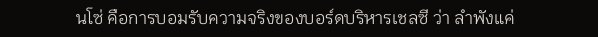นโซ่ คือการบอมรับความจริงของบอร์ดบริหารเชลซี ว่า ลำพังแค่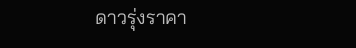ดาวรุ่งราคา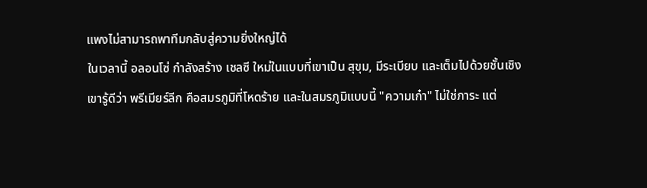แพงไม่สามารถพาทีมกลับสู่ความยิ่งใหญ่ได้
ในเวลานี้ อลอนโซ่ กำลังสร้าง เชลซี ใหม่ในแบบที่เขาเป็น สุขุม, มีระเบียบ และเต็มไปด้วยชั้นเชิง
เขารู้ดีว่า พรีเมียร์ลีก คือสมรภูมิที่โหดร้าย และในสมรภูมิแบบนี้ "ความเก๋า" ไม่ใช่ภาระ แต่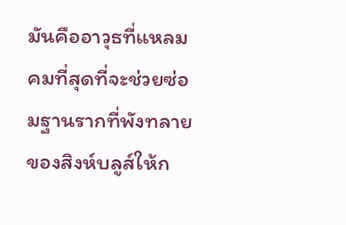มันคืออาวุธที่แหลมคมที่สุดที่จะช่วยซ่อมฐานรากที่พังทลายของสิงห์บลูส์ให้ก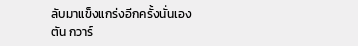ลับมาแข็งแกร่งอีกครั้งนั่นเอง
ตัน กวาร์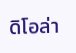ดิโอล่า